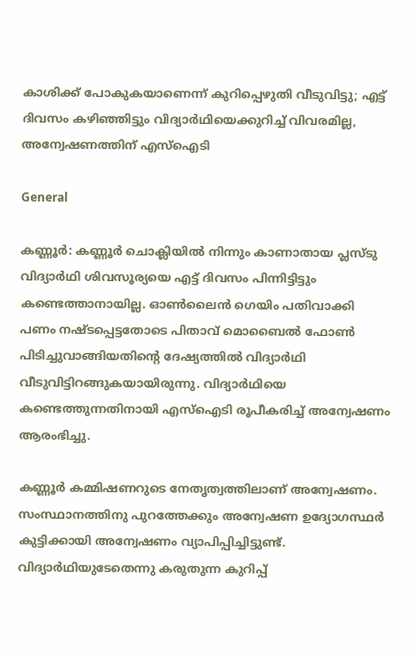കാശിക്ക് പോകുകയാണെന്ന് കുറിപ്പെഴുതി വീടുവിട്ടു; എട്ട് ദിവസം കഴിഞ്ഞിട്ടും വിദ്യാര്‍ഥിയെക്കുറിച്ച് വിവരമില്ല, അന്വേഷണത്തിന് എസ്‌ഐടി

General

കണ്ണൂര്‍: കണ്ണൂര്‍ ചൊക്ലിയില്‍ നിന്നും കാണാതായ പ്ലസ്ടു വിദ്യാര്‍ഥി ശിവസൂര്യയെ എട്ട് ദിവസം പിന്നിട്ടിട്ടും കണ്ടെത്താനായില്ല. ഓണ്‍ലൈന്‍ ഗെയിം പതിവാക്കി പണം നഷ്ടപ്പെട്ടതോടെ പിതാവ് മൊബൈല്‍ ഫോണ്‍ പിടിച്ചുവാങ്ങിയതിന്റെ ദേഷ്യത്തില്‍ വിദ്യാര്‍ഥി വീടുവിട്ടിറങ്ങുകയായിരുന്നു. വിദ്യാര്‍ഥിയെ കണ്ടെത്തുന്നതിനായി എസ്‌ഐടി രൂപീകരിച്ച് അന്വേഷണം ആരംഭിച്ചു.

കണ്ണൂര്‍ കമ്മിഷണറുടെ നേതൃത്വത്തിലാണ് അന്വേഷണം. സംസ്ഥാനത്തിനു പുറത്തേക്കും അന്വേഷണ ഉദ്യോഗസ്ഥര്‍ കുട്ടിക്കായി അന്വേഷണം വ്യാപിപ്പിച്ചിട്ടുണ്ട്. വിദ്യാര്‍ഥിയുടേതെന്നു കരുതുന്ന കുറിപ്പ്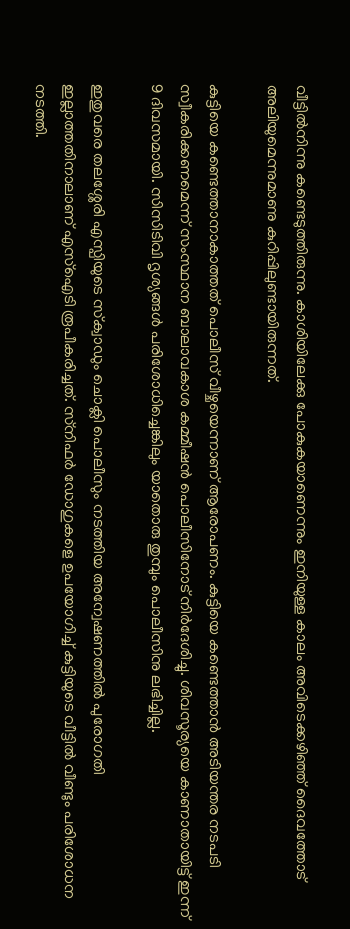വീട്ടില്‍നിന്നു കണ്ടെടുത്തിരുന്നു. കാശിയിലേക്കു പോകുകയാണെന്നും ഇനിയുള്ള കാലം അവിടെക്കഴിഞ്ഞ് ദൈവത്തോട് അലിയുമെന്നുമാണു കുറിപ്പിലുണ്ടായിരുന്നത്.

കുട്ടിയെ കണ്ടെത്താനാകാത്തത് പൊലീസ് വീഴ്ചയെന്നാണ് ആരോപണം. കുട്ടിയെ കണ്ടെത്താന്‍ അടിയന്തര നടപടി സ്വീകരിക്കണമെന്ന് സംസ്ഥാന ബാലാവകാശ കമ്മീഷന്‍ പൊലീസിനോട് നിര്‍ദേശിച്ചു. ശിവസൂര്യയെ കാണാതായിട്ട് ഇന്ന് 9 ദിവസമായി. സിസിടിവി ദൃശ്യങ്ങള്‍ പരിശോധിച്ചെങ്കിലും യാതൊരു തുമ്പും പൊലീസിനു ലഭിച്ചില്ല.

ഇതുവരെ തലശ്ശേരി എസ്പിയുടെ സ്‌ക്വാഡും ചൊക്ലി പൊലീസും നടത്തിയ അന്വേഷണത്തില്‍ പുരോഗതി ഇല്ലാത്തതിനാലാണ് എസ്‌ഐടി രൂപീകരിച്ചത്. സ്‌നിഫര്‍ ഡോഗുകളെ ഉപയോഗിച്ച് കുട്ടിയുടെ വീട്ടില്‍ വീണ്ടും പരിശോധന നടത്തി.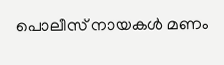പൊലീസ് നായകള്‍ മണം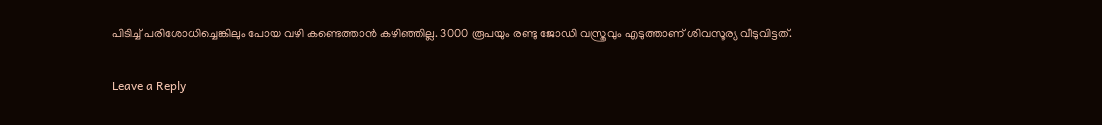പിടിച്ച് പരിശോധിച്ചെങ്കിലും പോയ വഴി കണ്ടെത്താന്‍ കഴിഞ്ഞില്ല. 3000 രൂപയും രണ്ടു ജോഡി വസ്ത്രവും എടുത്താണ് ശിവസൂര്യ വീടുവിട്ടത്.

Leave a Reply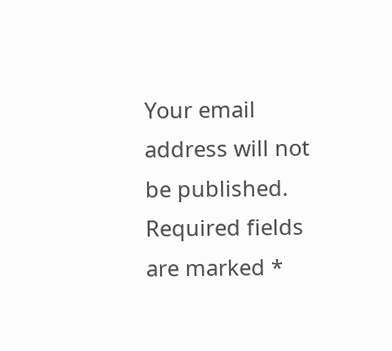Your email address will not be published. Required fields are marked *